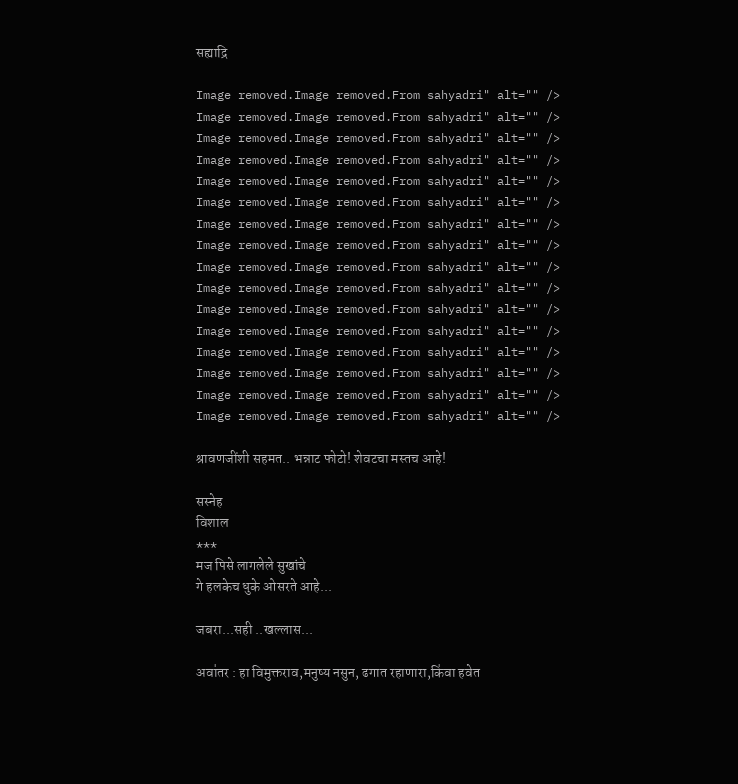सह्याद्रि

Image removed.Image removed.From sahyadri" alt="" /> Image removed.Image removed.From sahyadri" alt="" /> Image removed.Image removed.From sahyadri" alt="" /> Image removed.Image removed.From sahyadri" alt="" /> Image removed.Image removed.From sahyadri" alt="" /> Image removed.Image removed.From sahyadri" alt="" /> Image removed.Image removed.From sahyadri" alt="" /> Image removed.Image removed.From sahyadri" alt="" /> Image removed.Image removed.From sahyadri" alt="" /> Image removed.Image removed.From sahyadri" alt="" /> Image removed.Image removed.From sahyadri" alt="" /> Image removed.Image removed.From sahyadri" alt="" /> Image removed.Image removed.From sahyadri" alt="" /> Image removed.Image removed.From sahyadri" alt="" /> Image removed.Image removed.From sahyadri" alt="" /> Image removed.Image removed.From sahyadri" alt="" />

श्रावणजींशी सहमत.. भन्नाट फोटो! शेवटचा मस्तच आहे!

सस्नेह
विशाल
***
मज पिसे लागलेले सुखांचे
गे हलकेच धुके ओसरते आहे...

जबरा...सही ..खल्लास...

अवा॑तर : हा विमुक्तराव,मनुष्य नसुन, ढगात रहाणारा,कि॑वा हवेत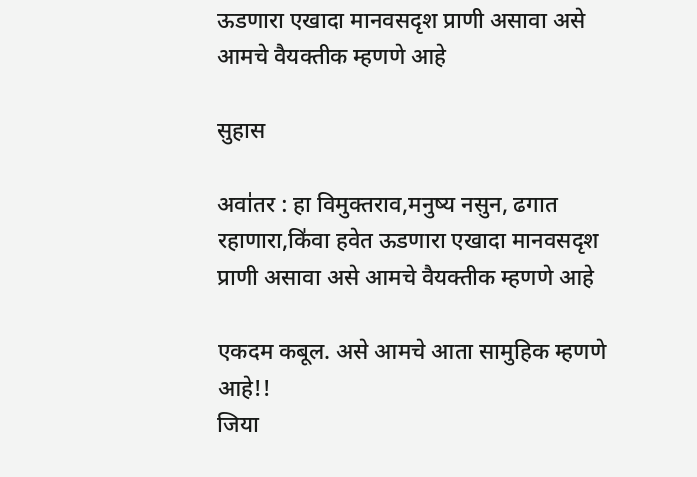ऊडणारा एखादा मानवसदृश प्राणी असावा असे आमचे वैयक्तीक म्हणणे आहे

सुहास

अवा॑तर : हा विमुक्तराव,मनुष्य नसुन, ढगात रहाणारा,कि॑वा हवेत ऊडणारा एखादा मानवसदृश प्राणी असावा असे आमचे वैयक्तीक म्हणणे आहे

एकदम कबूल. असे आमचे आता सामुहिक म्हणणे आहे!!
जिया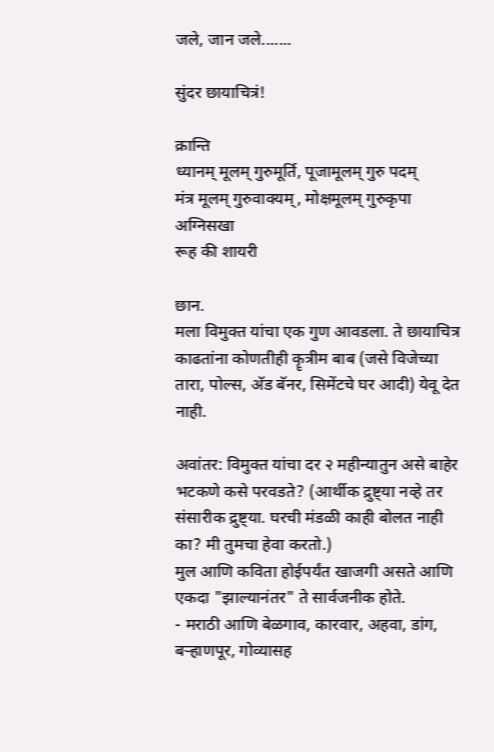जले, जान जले.......

सुंदर छायाचित्रं!

क्रान्ति
ध्यानम् मूलम् गुरुमूर्ति, पूजामूलम् गुरु पदम्
मंत्र मूलम् गुरुवाक्यम्, मोक्षमूलम् गुरुकृपा
अग्निसखा
रूह की शायरी

छान.
मला विमुक्त यांचा एक गुण आवडला. ते छायाचित्र काढतांना कोणतीही कॄत्रीम बाब (जसे विजेच्या तारा, पोल्स, अ‍ॅड बॅनर, सिमेंटचे घर आदी) येवू देत नाही.

अवांतर: विमुक्त यांचा दर २ महीन्यातुन असे बाहेर भटकणे कसे परवडते? (आर्थीक द्रुष्ट्या नव्हे तर संसारीक द्रुष्ट्या. घरची मंडळी काही बोलत नाही का? मी तुमचा हेवा करतो.)
मुल आणि कविता होईपर्यंत खाजगी असते आणि एकदा "झाल्यानंतर" ते सार्वजनीक होते.
- मराठी आणि बेळगाव, कारवार, अहवा, डांग, बर्‍हाणपूर, गोव्यासह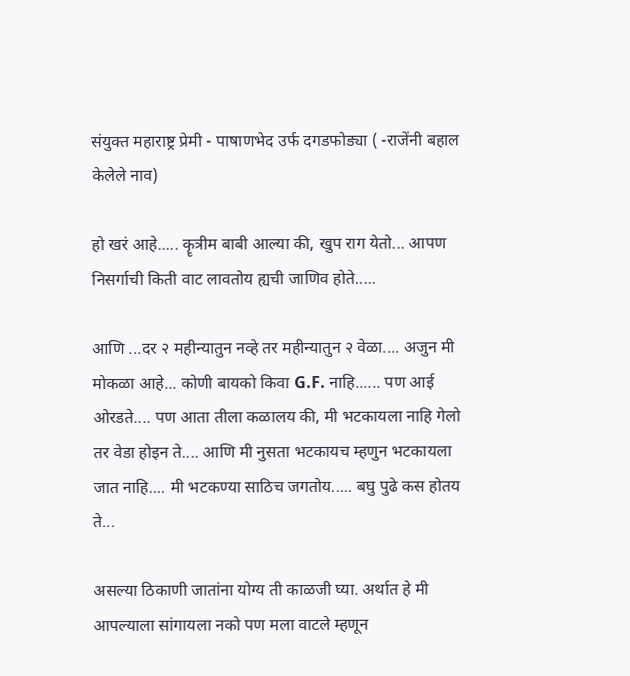संयुक्त महाराष्ट्र प्रेमी - पाषाणभेद उर्फ दगडफोड्या ( -राजेंनी बहाल केलेले नाव)

हो खरं आहे..... कॄत्रीम बाबी आल्या की, खुप राग येतो... आपण निसर्गाची किती वाट लावतोय ह्यची जाणिव होते.....

आणि ...दर २ महीन्यातुन नव्हे तर महीन्यातुन २ वेळा.... अजुन मी मोकळा आहे... कोणी बायको किवा G.F. नाहि...... पण आई ओरडते.... पण आता तीला कळालय की, मी भटकायला नाहि गेलो तर वेडा होइन ते.... आणि मी नुसता भटकायच म्हणुन भटकायला जात नाहि.... मी भटकण्या साठिच जगतोय..... बघु पुढे कस होतय ते...

असल्या ठिकाणी जातांना योग्य ती काळजी घ्या. अर्थात हे मी आपल्याला सांगायला नको पण मला वाटले म्हणून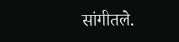सांगीतले.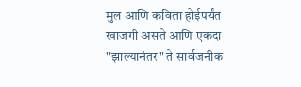मुल आणि कविता होईपर्यंत खाजगी असते आणि एकदा "झाल्यानंतर" ते सार्वजनीक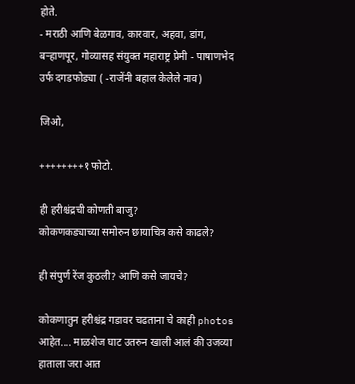होते.
- मराठी आणि बेळगाव, कारवार, अहवा, डांग, बर्‍हाणपूर, गोव्यासह संयुक्त महाराष्ट्र प्रेमी - पाषाणभेद उर्फ दगडफोड्या ( -राजेंनी बहाल केलेले नाव)

जिओ,

++++++++१ फोटो.

ही हरीश्चंद्रची कोणती बाजु?
कोकणकड्याच्या समोरुन छायाचित्र कसे काढले?

ही संपुर्ण रेंज कुठली? आणि कसे जायचे?

कोकणातुन हरीश्चंद्र गडावर चढताना चे काही photos आहेत.... माळशेज घाट उतरुन खाली आलं की उजव्या हाताला जरा आत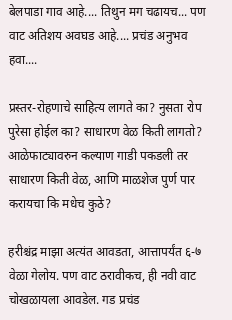बेलपाडा गाव आहे.... तिथुन मग चढायच... पण वाट अतिशय अवघड आहे.... प्रचंड अनुभव हवा....

प्रस्तर-रोहणाचे साहित्य लागते का? नुसता रोप पुरेसा होईल का? साधारण वेळ किती लागतो? आळेफाट्यावरुन कल्याण गाडी पकडली तर साधारण किती वेळ, आणि माळशेज पुर्ण पार करायचा कि मधेच कुठे?

हरीश्चंद्र माझा अत्यंत आवडता, आत्तापर्यंत ६-७ वेळा गेलोय. पण वाट ठरावीकच, ही नवी वाट चोखळायला आवडेल. गड प्रचंड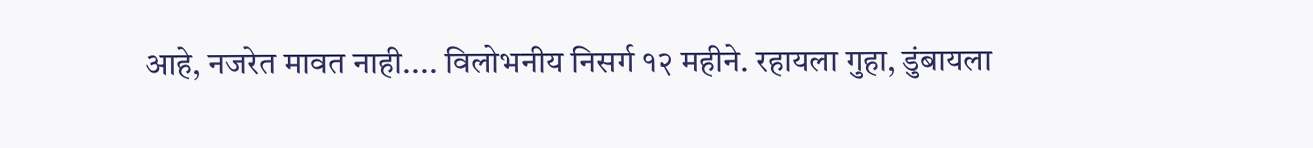आहे, नजरेत मावत नाही.... विलोभनीय निसर्ग १२ महीने. रहायला गुहा, डुंबायला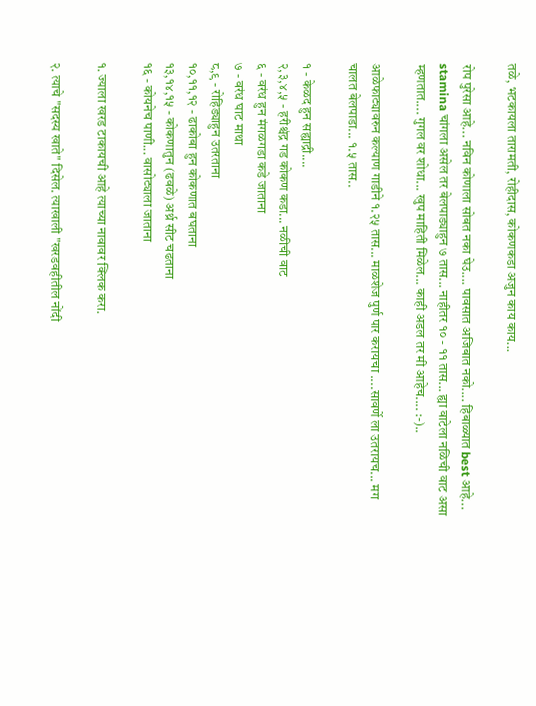तळे, भटकायला तारामती, रोहीदास, कोकणकडा अजुन काय काय...

रोप पुरेसा आहे... नविन कोणाला सोबत नका घेउ.... पावसात अजिबात नको.... हिबाळ्यात best आहे... stamina चांगला असेल तर बेलपाड्याहुन ७ तास... नाहीतर १० - ११ तास... ह्या वाटेला नळिची वाट असा म्हणतात.... गुगल वर शोधा... खुप माहिती मिळेल... काही अडल तर मी आहेच.... :-)..

आळेफाट्यावरुन कल्याण गाडीने १.२५ तास... माळशेज पुर्ण पार करायचा ....सावर्णे ला उतरायच... मग चालत बेलपाडा... १.५ तास..

१ - केळद हुन सह्याद्री....
२,३,४,५ - हरीश्चंद्र गड कोकण कडा... नळीची वाट
६ - वरंध हुन मंगळगडा कडे जाताना
७ - वरंध घाट माथा
८,९ - रोहिड्याहुन उतरताना
१०,११,१२ - ढाकोबा हुन कोकणात बघताना
१३,१४,१५ - कोकणातुन (ढवळे) अर्थ्र सीट चढताना
१६ - कोयनेच पाणी... वासोट्याला जाताना

१. ज्याला खरड टाकायची आहे त्याच्या नावावर क्लिक करा.

२. त्याचे "सदस्य खाते" दिसेल. त्याखाली "खरडवहीतील नोंदी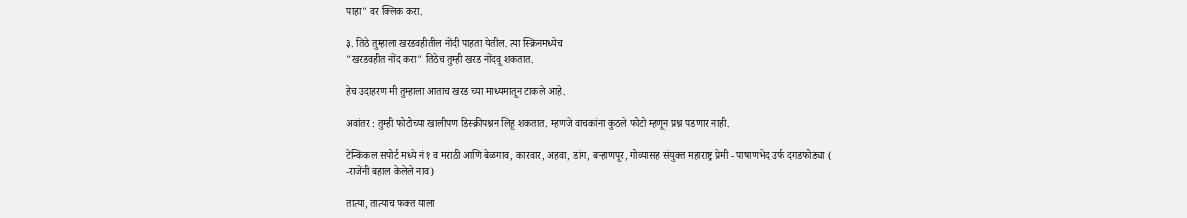पाहा" वर क्लिक करा.

३. तिठे तुम्हाला खरडवहीतील नोंदी पाहता येतील. त्या स्क्रिनमध्येच
"खरडवहीत नोंद करा" तिठेच तुम्ही खरड नोंदवू शकतात.

हेच उदाहरण मी तुम्हाला आताच खरड च्या माध्यमातून टाकले आहे.

अवांतर : तुम्ही फोटोच्या खालीपण डिस्क्रीपश्नन लिहू शकतात. म्हणजे वाचकांना कुठले फोटो म्हणून प्रश्न पडणार नाही.

टेन्किकल सपोर्ट मध्ये नं १ व मराठी आणि बेळगाव, कारवार, अहवा, डांग, बर्‍हाणपूर, गोव्यासह संयुक्त महाराष्ट्र प्रेमी - पाषाणभेद उर्फ दगडफोड्या ( -राजेंनी बहाल केलेले नाव)

तात्या, तात्याच फक्त याला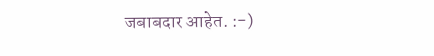जबाबदार आहेत. :-)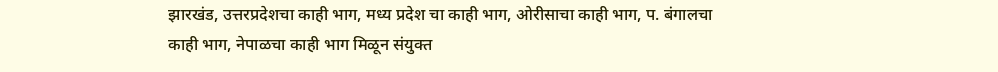झारखंड, उत्तरप्रदेशचा काही भाग, मध्य प्रदेश चा काही भाग, ओरीसाचा काही भाग, प. बंगालचा काही भाग, नेपाळचा काही भाग मिळून संयुक्त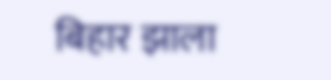बिहार झाला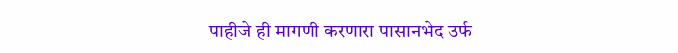पाहीजे ही मागणी करणारा पासानभेद उर्फ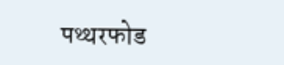पथ्थरफोड